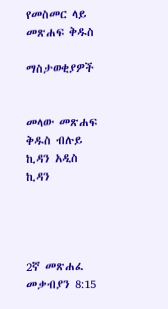የመስመር ላይ መጽሐፍ ቅዱስ

ማስታወቂያዎች


መላው መጽሐፍ ቅዱስ ብሉይ ኪዳን አዲስ ኪዳን




2ኛ መጽሐፈ መቃብያን 8:15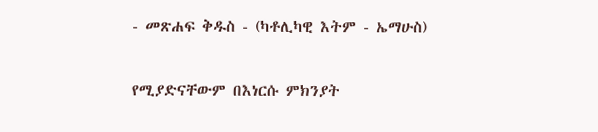- መጽሐፍ ቅዱስ - (ካቶሊካዊ እትም - ኤማሁስ)

የሚያድናቸውም በእነርሱ ምክንያት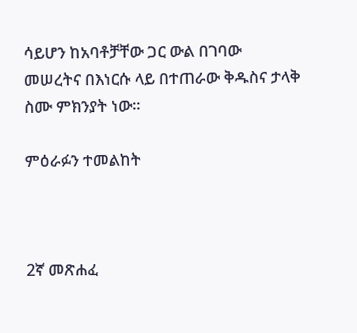ሳይሆን ከአባቶቻቸው ጋር ውል በገባው መሠረትና በእነርሱ ላይ በተጠራው ቅዱስና ታላቅ ስሙ ምክንያት ነው።

ምዕራፉን ተመልከት



2ኛ መጽሐፈ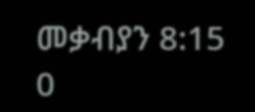መቃብያን 8:15
0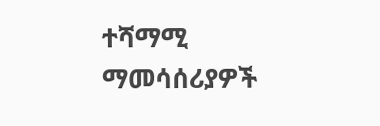ተሻማሚ ማመሳሰሪያዎች